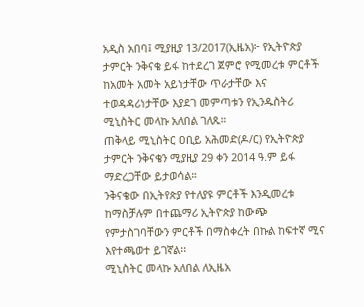አዲስ አበባ፤ ሚያዚያ 13/2017(ኢዜአ)፦ የኢትዮጵያ ታምርት ንቅናቄ ይፋ ከተደረገ ጀምሮ የሚመረቱ ምርቶች ከአመት አመት አይነታቸው ጥራታቸው እና ተወዳዳሪነታቸው እያደገ መምጣቱን የኢንዱስትሪ ሚኒስትር መላኩ አለበል ገለጹ።
ጠቅላይ ሚኒስትር ዐቢይ አሕመድ(ዶ/ር) የኢትዮጵያ ታምርት ንቅናቄን ሚያዚያ 29 ቀን 2014 ዓ.ም ይፋ ማድረጋቸው ይታወሳል።
ንቅናቄው በኢትየጵያ የተለያዩ ምርቶች እንዲመረቱ ከማስቻሉም በተጨማሪ ኢትዮጵያ ከውጭ የምታስገባቸውን ምርቶች በማስቀረት በኩል ከፍተኛ ሚና እየተጫወተ ይገኛል፡፡
ሚኒስትር መላኩ አለበል ለኢዜአ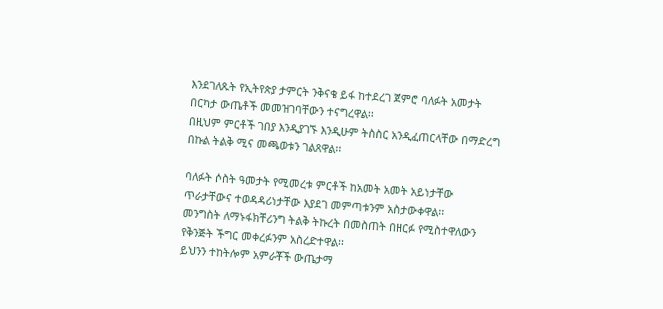እንደገለጹት የኢትየጵያ ታምርት ንቅናቄ ይፋ ከተደረገ ጀምሮ ባለፉት አመታት በርካታ ውጤቶች መመዝገባቸውን ተናግረዋል፡፡
በዚህም ምርቶች ገበያ እንዲያገኙ እንዲሁም ትስስር አንዲፈጠርላቸው በማድረግ በኩል ትልቅ ሚና መጫወቱን ገልጸዋል፡፡

ባለፉት ሶስት ዓመታት የሚመረቱ ምርቶች ከአመት አመት አይነታቸው ጥራታቸውና ተወዳዳሪነታቸው እያደገ መምጣቱንም አስታውቀዋል፡፡
መንግስት ለማኑፋክቸሪንግ ትልቅ ትኩረት በመስጠት በዘርፉ የሚስተዋለውን የቅንጅት ችግር መቀረፉንም አስረድተዋል፡፡
ይህንን ተከትሎም አምራቾች ውጤታማ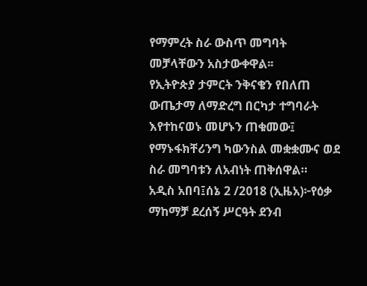የማምረት ስራ ውስጥ መግባት መቻላቸውን አስታውቀዋል፡፡
የኢትዮጵያ ታምርት ንቅናቄን የበለጠ ውጤታማ ለማድረግ በርካታ ተግባራት እየተከናወኑ መሆኑን ጠቁመው፤ የማኑፋክቸሪንግ ካውንስል መቋቋሙና ወደ ስራ መግባቱን ለአብነት ጠቅሰዋል።
አዲስ አበባ፤ሰኔ 2 /2018 (ኢዜአ)፦የዕቃ ማከማቻ ደረሰኝ ሥርዓት ደንብ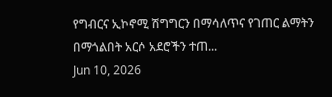የግብርና ኢኮኖሚ ሽግግርን በማሳለጥና የገጠር ልማትን በማጎልበት አርሶ አደሮችን ተጠ...
Jun 10, 2026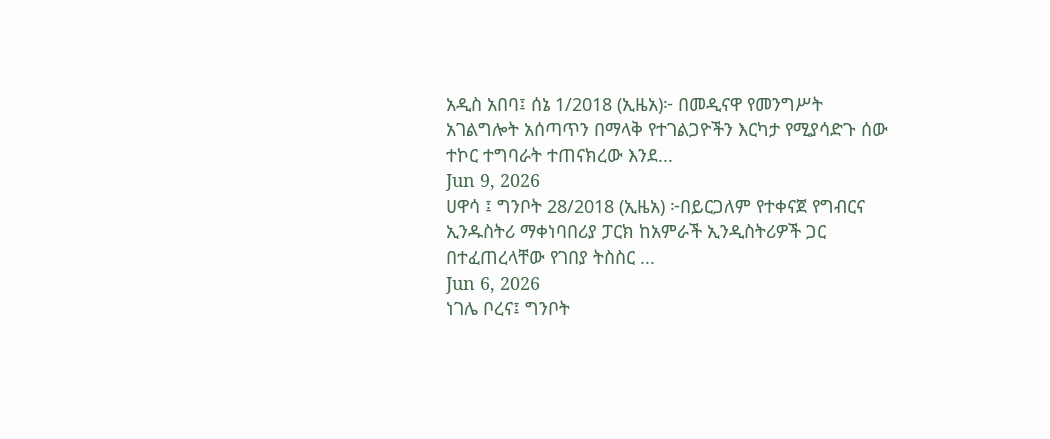አዲስ አበባ፤ ሰኔ 1/2018 (ኢዜአ)፦ በመዲናዋ የመንግሥት አገልግሎት አሰጣጥን በማላቅ የተገልጋዮችን እርካታ የሚያሳድጉ ሰው ተኮር ተግባራት ተጠናክረው እንደ...
Jun 9, 2026
ሀዋሳ ፤ ግንቦት 28/2018 (ኢዜአ) ፦በይርጋለም የተቀናጀ የግብርና ኢንዱስትሪ ማቀነባበሪያ ፓርክ ከአምራች ኢንዲስትሪዎች ጋር በተፈጠረላቸው የገበያ ትስስር ...
Jun 6, 2026
ነገሌ ቦረና፤ ግንቦት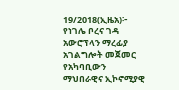19/2018(ኢዜአ)፦ የነገሌ ቦረና ገዳ አውሮፕላን ማረፊያ አገልግሎት መጀመር የአካባቢውን ማህበራዊና ኢኮኖሚያዊ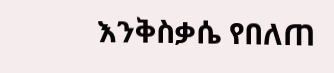እንቅስቃሴ የበለጠ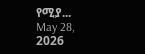የሚያ...
May 28, 2026